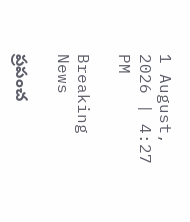1 August, 2026 | 4:27 PM

Breaking News

ప్రపంచ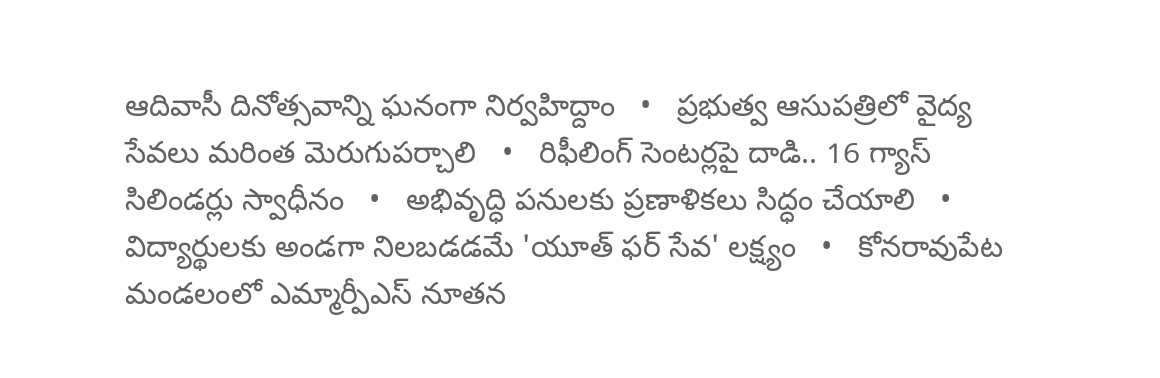ఆదివాసీ దినోత్సవాన్ని ఘనంగా నిర్వహిద్దాం   •   ప్రభుత్వ ఆసుపత్రిలో వైద్య సేవలు మరింత మెరుగుపర్చాలి   •   రిఫీలింగ్ సెంటర్లపై దాడి.. 16 గ్యాస్ సిలిండర్లు స్వాధీనం   •   అభివృద్ధి పనులకు ప్రణాళికలు సిద్ధం చేయాలి   •   విద్యార్థులకు అండగా నిలబడడమే 'యూత్ ఫర్ సేవ' లక్ష్యం   •   కోనరావుపేట మండలంలో ఎమ్మార్పీఎస్ నూతన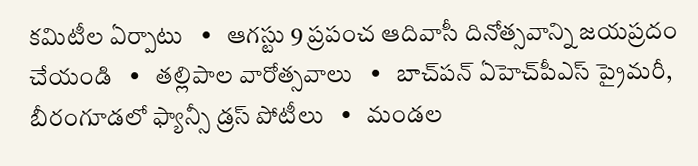కమిటీల ఏర్పాటు   •   ఆగస్టు 9 ప్రపంచ ఆదివాసీ దినోత్సవాన్ని జయప్రదం చేయండి   •   తల్లిపాల వారోత్సవాలు   •   బాచ్‌పన్ ఏహెచ్‌పీఎస్ ప్రైమరీ, బీరంగూడలో ఫ్యాన్సీ డ్రస్ పోటీలు   •   మండల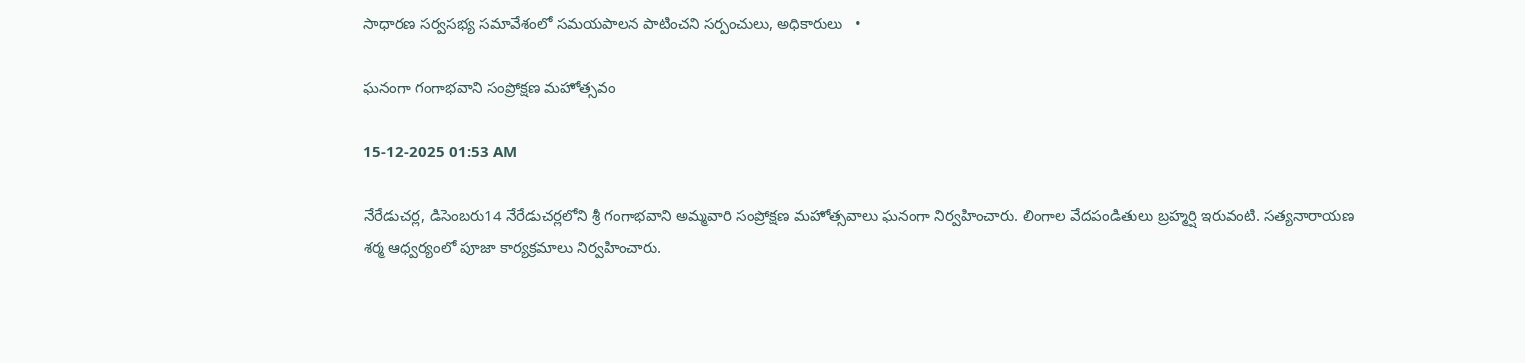సాధారణ సర్వసభ్య సమావేశంలో సమయపాలన పాటించని సర్పంచులు, అధికారులు   •

ఘనంగా గంగాభవాని సంప్రోక్షణ మహోత్సవం

15-12-2025 01:53 AM

నేరేడుచర్ల, డిసెంబరు14 నేరేడుచర్లలోని శ్రీ గంగాభవాని అమ్మవారి సంప్రోక్షణ మహోత్సవాలు ఘనంగా నిర్వహించారు. లింగాల వేదపండితులు బ్రహ్మర్షి ఇరువంటి. సత్యనారాయణ శర్మ ఆధ్వర్యంలో పూజా కార్యక్రమాలు నిర్వహించారు.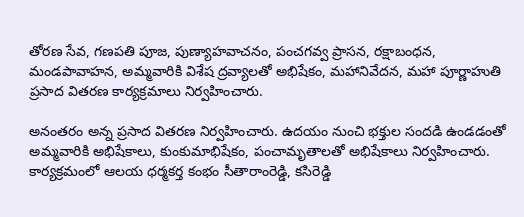తోరణ సేవ, గణపతి పూజ, పుణ్యాహవాచనం, పంచగవ్వ ప్రాసన, రక్షాబంధన, మండపావాహన, అమ్మవారికి విశేష ద్రవ్యాలతో అభిషేకం, మహానివేదన, మహా పూర్ణాహుతి ప్రసాద వితరణ కార్యక్రమాలు నిర్వహించారు.

అనంతరం అన్న ప్రసాద వితరణ నిర్వహించారు. ఉదయం నుంచి భక్తుల సందడి ఉండడంతో అమ్మవారికి అభిషేకాలు, కుంకుమాభిషేకం, పంచామృతాలతో అభిషేకాలు నిర్వహించారు. కార్యక్రమంలో ఆలయ ధర్మకర్త కంభం సీతారాంరెడ్డి, కసిరెడ్డి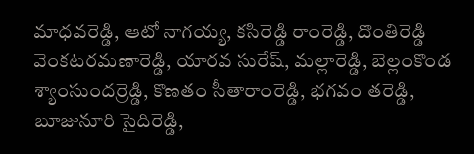మాధవరెడ్డి, ఆటో నాగయ్య, కసిరెడ్డి రాంరెడ్డి, దొంతిరెడ్డి వెంకటరమణారెడ్డి, యారవ సురేష్, మల్లారెడ్డి, బెల్లంకొండ శ్యాంసుందర్రెడ్డి, కొణతం సీతారాంరెడ్డి, భగవం తరెడ్డి, బూజునూరి సైదిరెడ్డి,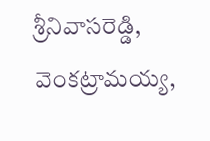శ్రీనివాసరెడ్డి, వెంకట్రామయ్య,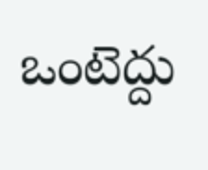ఒంటెద్దు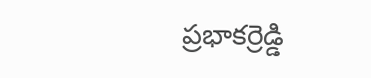ప్రభాకర్రెడ్డి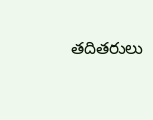తదితరులు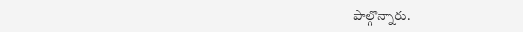పాల్గొన్నారు.